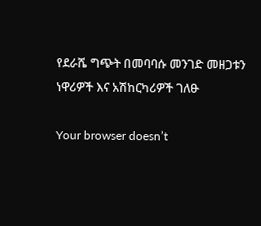የደራሼ ግጭት በመባባሱ መንገድ መዘጋቱን ነዋሪዎች እና አሽከርካሪዎች ገለፁ

Your browser doesn’t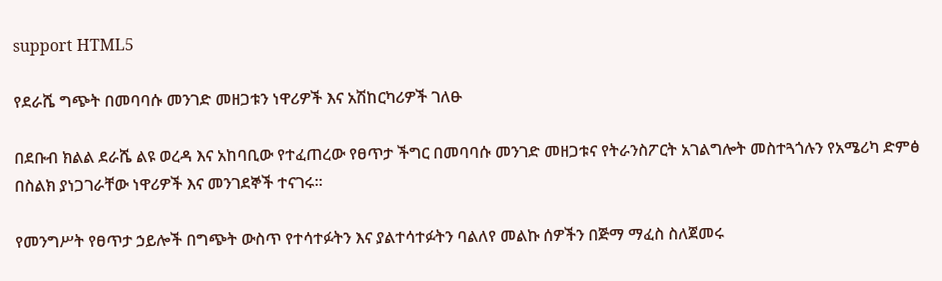support HTML5

የደራሼ ግጭት በመባባሱ መንገድ መዘጋቱን ነዋሪዎች እና አሽከርካሪዎች ገለፁ

በደቡብ ክልል ደራሼ ልዩ ወረዳ እና አከባቢው የተፈጠረው የፀጥታ ችግር በመባባሱ መንገድ መዘጋቱና የትራንስፖርት አገልግሎት መስተጓጎሉን የአሜሪካ ድምፅ በስልክ ያነጋገራቸው ነዋሪዎች እና መንገደኞች ተናገሩ።

የመንግሥት የፀጥታ ኃይሎች በግጭት ውስጥ የተሳተፉትን እና ያልተሳተፉትን ባልለየ መልኩ ሰዎችን በጅማ ማፈስ ስለጀመሩ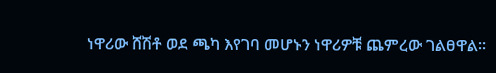ነዋሪው ሸሽቶ ወደ ጫካ እየገባ መሆኑን ነዋሪዎቹ ጨምረው ገልፀዋል።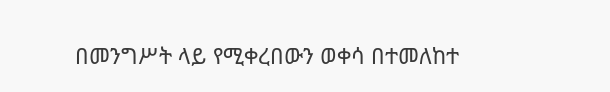በመንግሥት ላይ የሚቀረበውን ወቀሳ በተመለከተ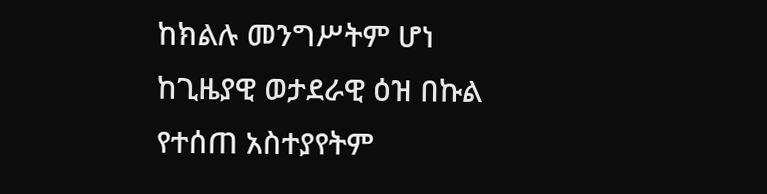ከክልሉ መንግሥትም ሆነ ከጊዜያዊ ወታደራዊ ዕዝ በኩል የተሰጠ አስተያየትም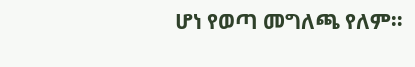ሆነ የወጣ መግለጫ የለም።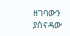ዘገባውን ያሰናዳው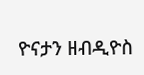ዮናታን ዘብዲዮስ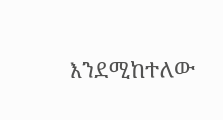እንደሚከተለው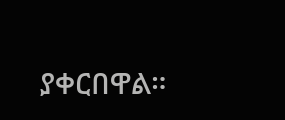ያቀርበዋል።